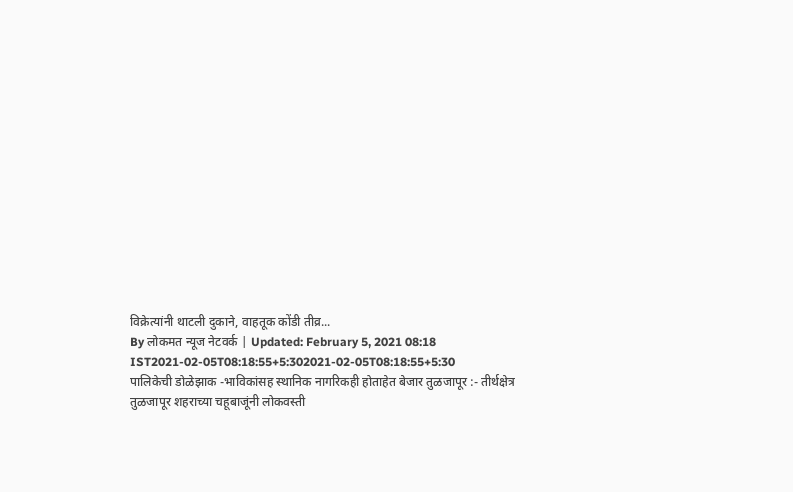विक्रेत्यांनी थाटली दुकाने, वाहतूक कोंडी तीव्र...
By लोकमत न्यूज नेटवर्क | Updated: February 5, 2021 08:18 IST2021-02-05T08:18:55+5:302021-02-05T08:18:55+5:30
पालिकेची डोळेझाक -भाविकांसह स्थानिक नागरिकही होताहेत बेजार तुळजापूर :- तीर्थक्षेत्र तुळजापूर शहराच्या चहूबाजूंनी लोकवस्ती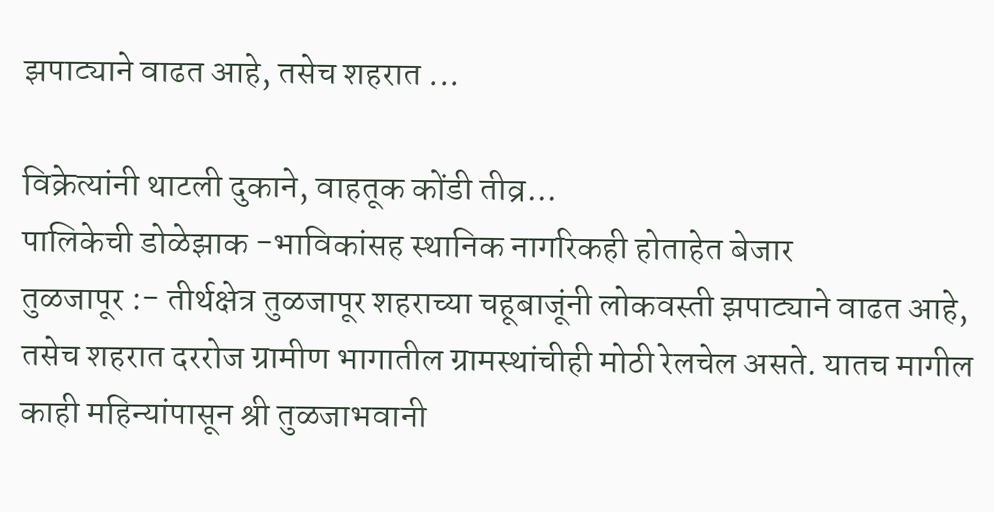झपाट्याने वाढत आहे, तसेच शहरात ...

विक्रेत्यांनी थाटली दुकाने, वाहतूक कोंडी तीव्र...
पालिकेची डोळेझाक -भाविकांसह स्थानिक नागरिकही होताहेत बेजार
तुळजापूर :- तीर्थक्षेत्र तुळजापूर शहराच्या चहूबाजूंनी लोकवस्ती झपाट्याने वाढत आहे, तसेच शहरात दररोज ग्रामीण भागातील ग्रामस्थांचीही मोठी रेलचेल असते. यातच मागील काही महिन्यांपासून श्री तुळजाभवानी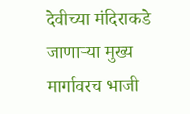देवीच्या मंदिराकडे जाणाऱ्या मुख्य मार्गावरच भाजी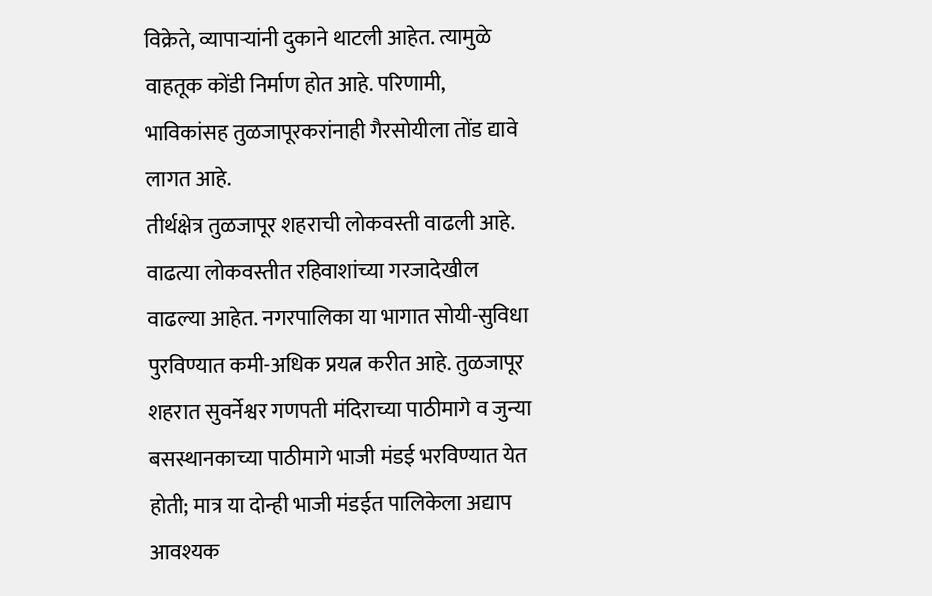विक्रेते, व्यापाऱ्यांनी दुकाने थाटली आहेत. त्यामुळे वाहतूक कोंडी निर्माण होत आहे. परिणामी, भाविकांसह तुळजापूरकरांनाही गैरसोयीला तोंड द्यावे लागत आहे.
तीर्थक्षेत्र तुळजापूर शहराची लोकवस्ती वाढली आहे. वाढत्या लोकवस्तीत रहिवाशांच्या गरजादेखील वाढल्या आहेत. नगरपालिका या भागात सोयी-सुविधा पुरविण्यात कमी-अधिक प्रयत्न करीत आहे. तुळजापूर शहरात सुवर्नेश्वर गणपती मंदिराच्या पाठीमागे व जुन्या बसस्थानकाच्या पाठीमागे भाजी मंडई भरविण्यात येत होती; मात्र या दोन्ही भाजी मंडईत पालिकेला अद्याप आवश्यक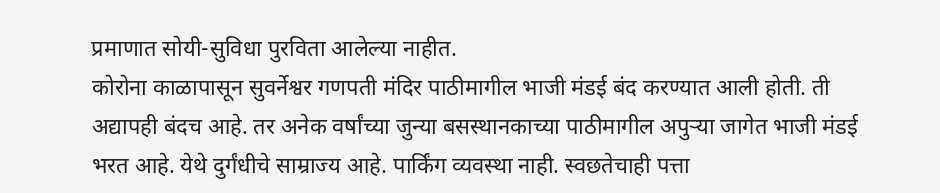प्रमाणात सोयी-सुविधा पुरविता आलेल्या नाहीत.
कोरोना काळापासून सुवर्नेश्वर गणपती मंदिर पाठीमागील भाजी मंडई बंद करण्यात आली होती. ती अद्यापही बंदच आहे. तर अनेक वर्षांच्या जुन्या बसस्थानकाच्या पाठीमागील अपुऱ्या जागेत भाजी मंडई भरत आहे. येथे दुर्गंधीचे साम्राज्य आहे. पार्किंग व्यवस्था नाही. स्वछतेचाही पत्ता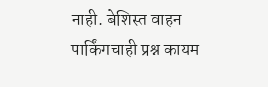नाही. बेशिस्त वाहन पार्किंगचाही प्रश्न कायम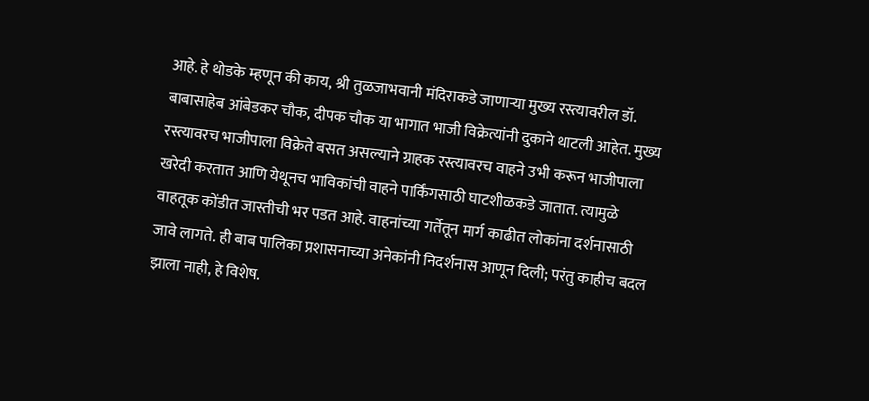आहे. हे थोडके म्हणून की काय, श्री तुळजाभवानी मंदिराकडे जाणाऱ्या मुख्य रस्त्यावरील डॉ. बाबासाहेब आंबेडकर चौक, दीपक चौक या भागात भाजी विक्रेत्यांनी दुकाने थाटली आहेत. मुख्य रस्त्यावरच भाजीपाला विक्रेते बसत असल्याने ग्राहक रस्त्यावरच वाहने उभी करून भाजीपाला खरेदी करतात आणि येथूनच भाविकांची वाहने पार्किंगसाठी घाटशीळकडे जातात. त्यामुळे वाहतूक कोंडीत जास्तीची भर पडत आहे. वाहनांच्या गर्तेतून मार्ग काढीत लोकांना दर्शनासाठी जावे लागते. ही बाब पालिका प्रशासनाच्या अनेकांनी निदर्शनास आणून दिली; परंतु काहीच बदल झाला नाही, हे विशेष.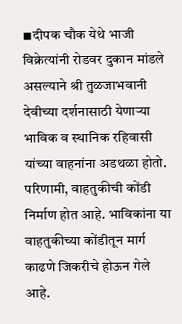◾दीपक चौक येथे भाजी विक्रेत्यांनी रोडवर दुकान मांडले असल्याने श्री तुळजाभवानी देवीच्या दर्शनासाठी येणाऱ्या भाविक व स्थानिक रहिवासी यांच्या वाहनांना अडथळा होतो. परिणामी, वाहतुकीची कोंडी निर्माण होत आहे. भाविकांना या वाहतुकीच्या कोंडीतून मार्ग काढणे जिकरीचे होऊन गेले आहे.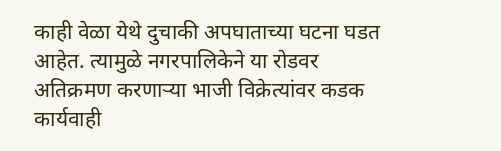काही वेळा येथे दुचाकी अपघाताच्या घटना घडत आहेत. त्यामुळे नगरपालिकेने या रोडवर अतिक्रमण करणाऱ्या भाजी विक्रेत्यांवर कडक कार्यवाही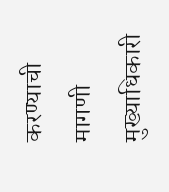करण्याची मागणी मुख्याधिकारी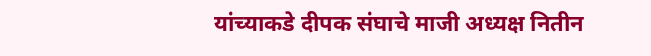यांच्याकडे दीपक संघाचे माजी अध्यक्ष नितीन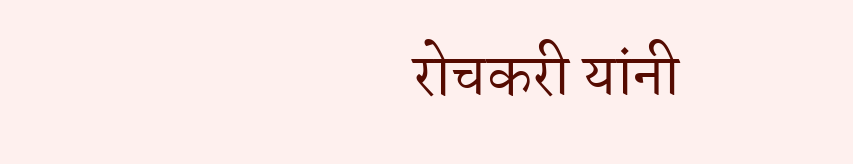रोचकरी यांनी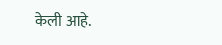केली आहे.